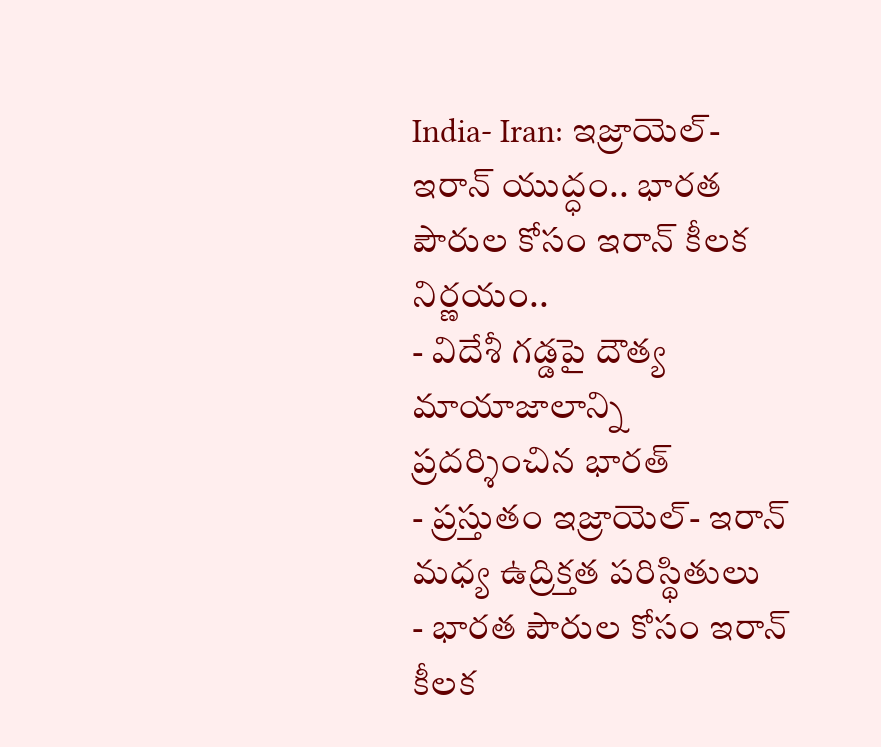India- Iran: ఇజ్రాయెల్-ఇరాన్ యుద్ధం.. భారత పౌరుల కోసం ఇరాన్ కీలక నిర్ణయం..
- విదేశీ గడ్డపై దౌత్య మాయాజాలాన్ని ప్రదర్శించిన భారత్
- ప్రస్తుతం ఇజ్రాయెల్- ఇరాన్ మధ్య ఉద్రిక్తత పరిస్థితులు
- భారత పౌరుల కోసం ఇరాన్ కీలక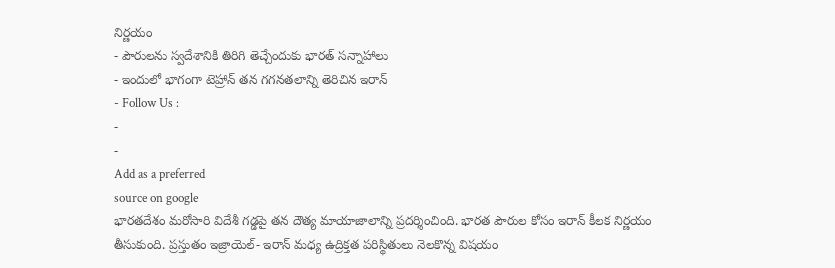నిర్ణయం
- పౌరులను స్వదేశానికి తిరిగి తెచ్చేందుకు భారత్ సన్నాహాలు
- ఇందులో భాగంగా టెహ్రాన్ తన గగనతలాన్ని తెరిచిన ఇరాన్
- Follow Us :
-
-
Add as a preferred
source on google
భారతదేశం మరోసారి విదేశీ గడ్డపై తన దౌత్య మాయాజాలాన్ని ప్రదర్శించింది. భారత పౌరుల కోసం ఇరాన్ కీలక నిర్ణయం తీసుకుంది. ప్రస్తుతం ఇజ్రాయెల్- ఇరాన్ మధ్య ఉద్రిక్తత పరిస్థితులు నెలకొన్న విషయం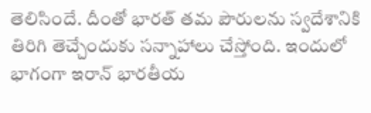తెలిసిందే. దీంతో భారత్ తమ పౌరులను స్వదేశానికి తిరిగి తెచ్చేందుకు సన్నాహాలు చేస్తోంది. ఇందులో భాగంగా ఇరాన్ భారతీయ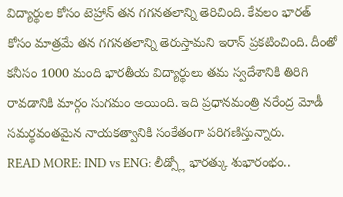విద్యార్థుల కోసం టెహ్రాన్ తన గగనతలాన్ని తెరిచింది. కేవలం భారత్ కోసం మాత్రమే తన గగనతలాన్ని తెరుస్తామని ఇరాన్ ప్రకటించింది. దీంతో కనీసం 1000 మంది భారతీయ విద్యార్థులు తమ స్వదేశానికి తిరిగి రావడానికి మార్గం సుగమం అయింది. ఇది ప్రధానమంత్రి నరేంద్ర మోడీ సమర్థవంతమైన నాయకత్వానికి సంకేతంగా పరిగణిస్తున్నారు.
READ MORE: IND vs ENG: లీడ్స్లో భారత్కు శుభారంభం..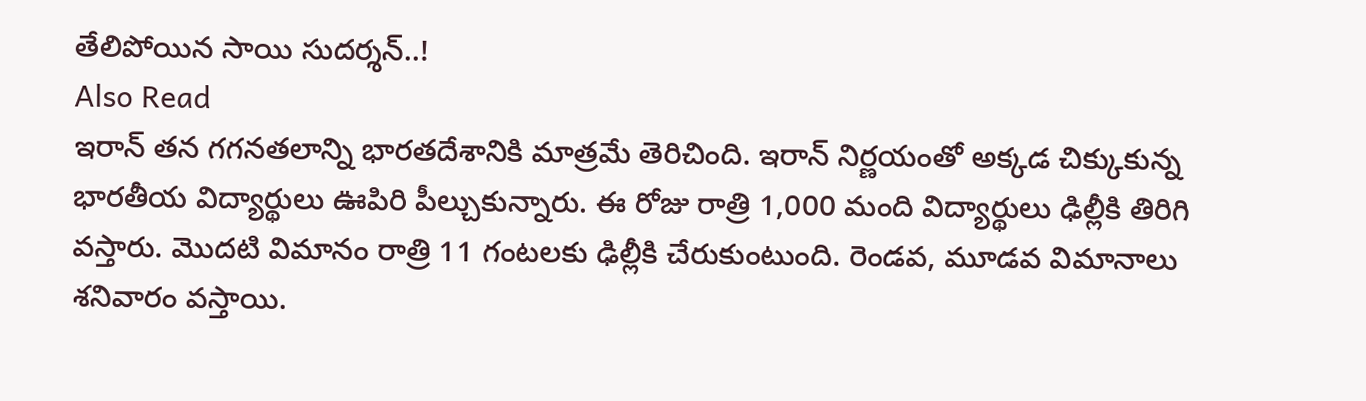తేలిపోయిన సాయి సుదర్శన్..!
Also Read
ఇరాన్ తన గగనతలాన్ని భారతదేశానికి మాత్రమే తెరిచింది. ఇరాన్ నిర్ణయంతో అక్కడ చిక్కుకున్న భారతీయ విద్యార్థులు ఊపిరి పీల్చుకున్నారు. ఈ రోజు రాత్రి 1,000 మంది విద్యార్థులు ఢిల్లీకి తిరిగి వస్తారు. మొదటి విమానం రాత్రి 11 గంటలకు ఢిల్లీకి చేరుకుంటుంది. రెండవ, మూడవ విమానాలు శనివారం వస్తాయి.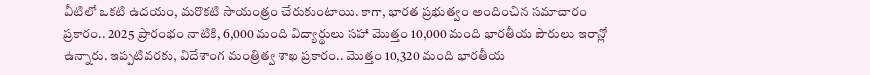వీటిలో ఒకటి ఉదయం, మరొకటి సాయంత్రం చేరుకుంటాయి. కాగా, భారత ప్రభుత్వం అందించిన సమాచారం ప్రకారం.. 2025 ప్రారంభం నాటికి, 6,000 మంది విద్యార్థులు సహా మొత్తం 10,000 మంది భారతీయ పౌరులు ఇరాన్లో ఉన్నారు. ఇప్పటివరకు, విదేశాంగ మంత్రిత్వ శాఖ ప్రకారం.. మొత్తం 10,320 మంది భారతీయ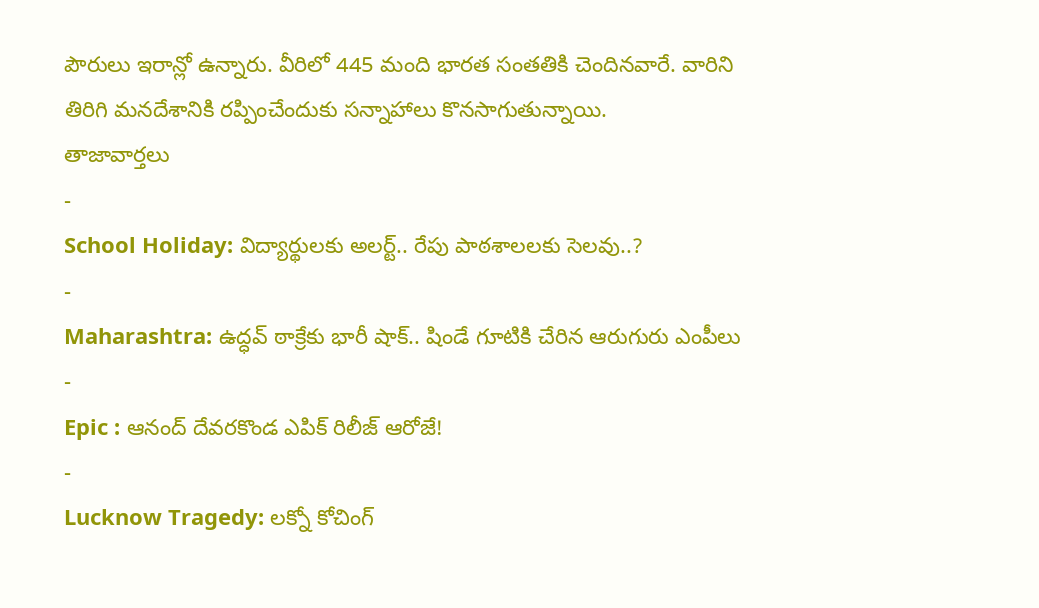పౌరులు ఇరాన్లో ఉన్నారు. వీరిలో 445 మంది భారత సంతతికి చెందినవారే. వారిని తిరిగి మనదేశానికి రప్పించేందుకు సన్నాహాలు కొనసాగుతున్నాయి.
తాజావార్తలు
-
School Holiday: విద్యార్థులకు అలర్ట్.. రేపు పాఠశాలలకు సెలవు..?
-
Maharashtra: ఉద్ధవ్ ఠాక్రేకు భారీ షాక్.. షిండే గూటికి చేరిన ఆరుగురు ఎంపీలు
-
Epic : ఆనంద్ దేవరకొండ ఎపిక్ రిలీజ్ ఆరోజే!
-
Lucknow Tragedy: లక్నో కోచింగ్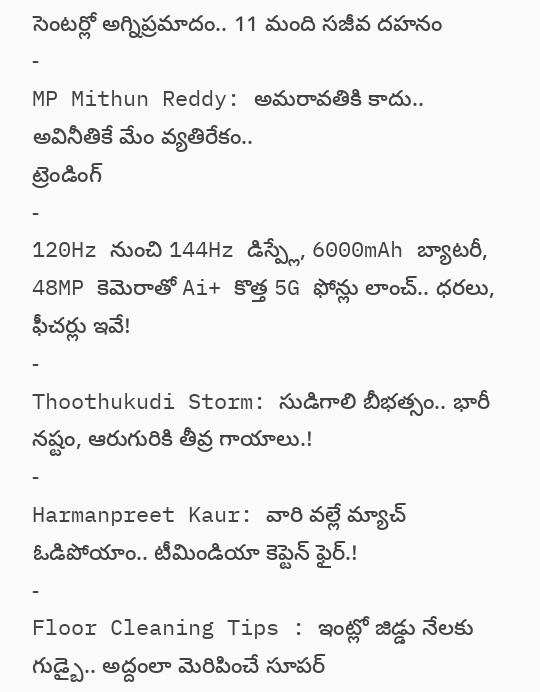సెంటర్లో అగ్నిప్రమాదం.. 11 మంది సజీవ దహనం
-
MP Mithun Reddy: అమరావతికి కాదు.. అవినీతికే మేం వ్యతిరేకం..
ట్రెండింగ్
-
120Hz నుంచి 144Hz డిస్ప్లే, 6000mAh బ్యాటరీ, 48MP కెమెరాతో Ai+ కొత్త 5G ఫోన్లు లాంచ్.. ధరలు, ఫీచర్లు ఇవే!
-
Thoothukudi Storm: సుడిగాలి బీభత్సం.. భారీ నష్టం, ఆరుగురికి తీవ్ర గాయాలు.!
-
Harmanpreet Kaur: వారి వల్లే మ్యాచ్ ఓడిపోయాం.. టీమిండియా కెప్టెన్ ఫైర్.!
-
Floor Cleaning Tips : ఇంట్లో జిడ్డు నేలకు గుడ్బై.. అద్దంలా మెరిపించే సూపర్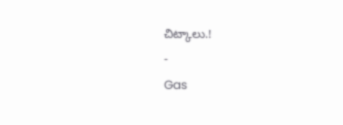చిట్కాలు.!
-
Gas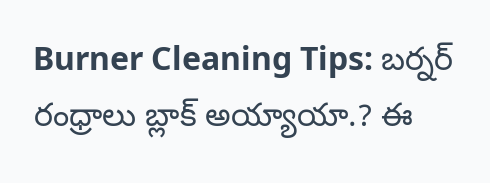Burner Cleaning Tips: బర్నర్ రంధ్రాలు బ్లాక్ అయ్యాయా.? ఈ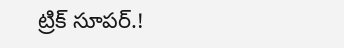ట్రిక్ సూపర్.!